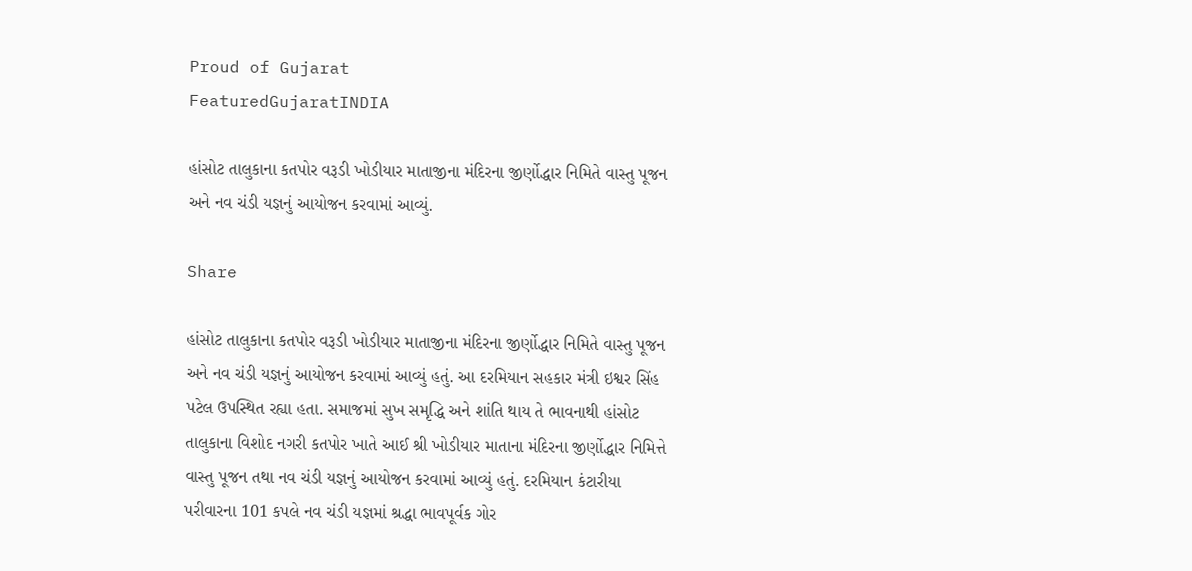Proud of Gujarat
FeaturedGujaratINDIA

હાંસોટ તાલુકાના કતપોર વરૂડી ખોડીયાર માતાજીના મંદિરના જીર્ણોદ્ધાર નિમિતે વાસ્તુ પૂજન અને નવ ચંડી યજ્ઞનું આયોજન કરવામાં આવ્યું.

Share

હાંસોટ તાલુકાના કતપોર વરૂડી ખોડીયાર માતાજીના મંદિરના જીર્ણોદ્ધાર નિમિતે વાસ્તુ પૂજન અને નવ ચંડી યજ્ઞનું આયોજન કરવામાં આવ્યું હતું. આ દરમિયાન સહકાર મંત્રી ઇશ્વર સિંહ પટેલ ઉપસ્થિત રહ્યા હતા. સમાજમાં સુખ સમૃદ્ધિ અને શાંતિ થાય તે ભાવનાથી હાંસોટ તાલુકાના વિશોદ નગરી કતપોર ખાતે આઈ શ્રી ખોડીયાર માતાના મંદિરના જીર્ણોદ્ધાર નિમિત્તે વાસ્તુ પૂજન તથા નવ ચંડી યજ્ઞનું આયોજન કરવામાં આવ્યું હતું. દરમિયાન કંટારીયા પરીવારના 101 કપલે નવ ચંડી યજ્ઞમાં શ્રદ્ધા ભાવપૂર્વક ગોર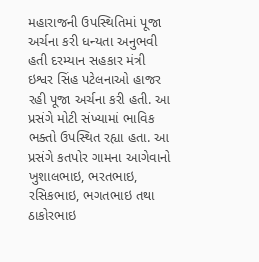મહારાજની ઉપસ્થિતિમાં પૂજા અર્ચના કરી ધન્યતા અનુભવી હતી દરમ્યાન સહકાર મંત્રી ઇશ્વર સિંહ પટેલનાઓ હાજર રહી પૂજા અર્ચના કરી હતી. આ પ્રસંગે મોટી સંખ્યામાં ભાવિક ભક્તો ઉપસ્થિત રહ્યા હતા. આ પ્રસંગે કતપોર ગામના આગેવાનો ખુશાલભાઇ, ભરતભાઇ, રસિકભાઇ, ભગતભાઇ તથા ઠાકોરભાઇ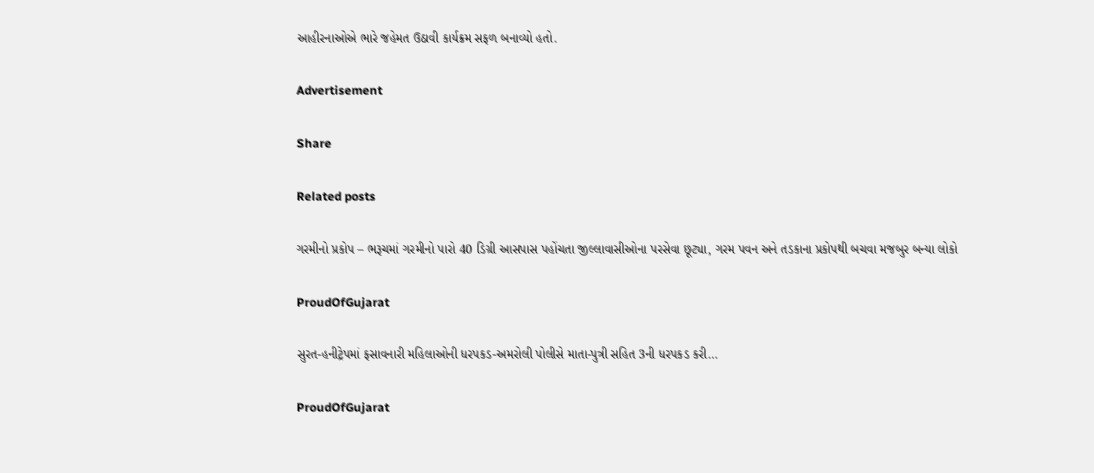આહીરનાઓએ ભારે જહેમત ઉઠાવી કાર્યક્રમ સફળ બનાવ્યો હતો.

Advertisement

Share

Related posts

ગરમીનો પ્રકોપ – ભરૂચમાં ગરમીનો પારો 40 ડિગ્રી આસપાસ પહોંચતા જીલ્લાવાસીઓના પરસેવા છૂટ્યા, ગરમ પવન અને તડકાના પ્રકોપથી બચવા મજબુર બન્યા લોકો

ProudOfGujarat

સુરત-હનીટ્રેપમાં ફસાવનારી મહિલાઓની ધરપકડ-અમરોલી પોલીસે માતા-પુત્રી સહિત 3ની ધરપકડ કરી…

ProudOfGujarat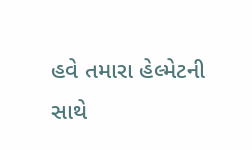હવે તમારા હેલ્મેટની સાથે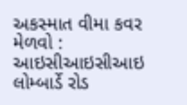અકસ્માત વીમા કવર મેળવો : આઇસીઆઇસીઆઇ લોમ્બાર્ડે રોડ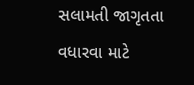સલામતી જાગૃતતા વધારવા માટે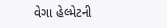વેગા હેલ્મેટની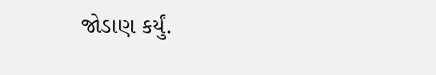જોડાણ કર્યું.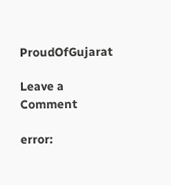ProudOfGujarat

Leave a Comment

error: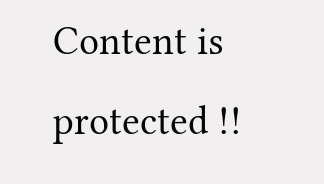Content is protected !!